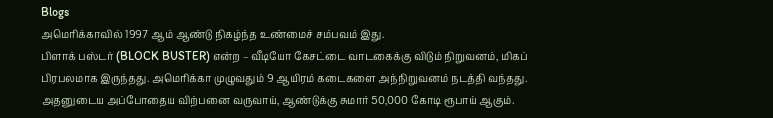Blogs
அமெரிக்காவில் 1997 ஆம் ஆண்டு நிகழ்ந்த உண்மைச் சம்பவம் இது.
பிளாக் பஸ்டர் (BLOCK BUSTER) என்ற – வீடியோ கேசட்டை வாடகைக்கு விடும் நிறுவனம், மிகப் பிரபலமாக இருந்தது. அமெரிக்கா முழுவதும் 9 ஆயிரம் கடைகளை அந்நிறுவனம் நடத்தி வந்தது. அதனுடைய அப்போதைய விற்பனை வருவாய், ஆண்டுக்கு சுமார் 50,000 கோடி ரூபாய் ஆகும்.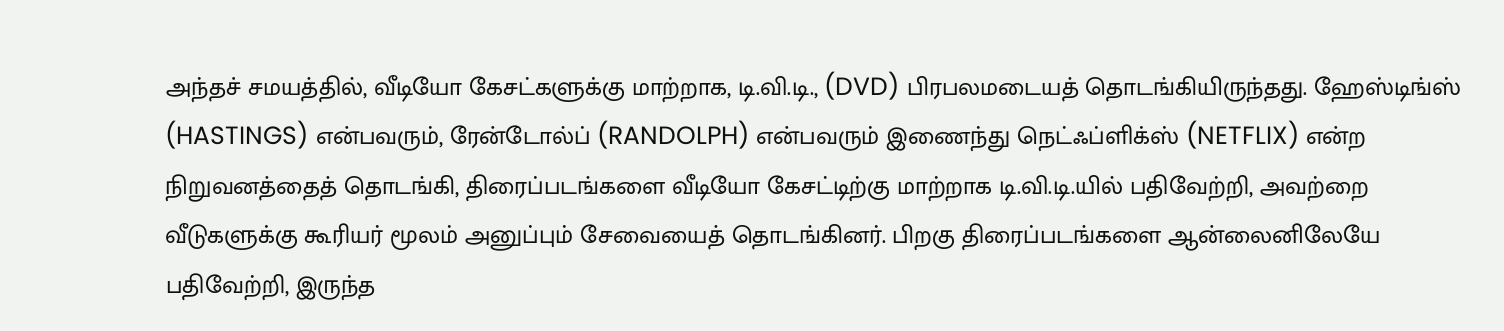அந்தச் சமயத்தில், வீடியோ கேசட்களுக்கு மாற்றாக, டி.வி.டி., (DVD) பிரபலமடையத் தொடங்கியிருந்தது. ஹேஸ்டிங்ஸ் (HASTINGS) என்பவரும், ரேன்டோல்ப் (RANDOLPH) என்பவரும் இணைந்து நெட்ஃப்ளிக்ஸ் (NETFLIX) என்ற நிறுவனத்தைத் தொடங்கி, திரைப்படங்களை வீடியோ கேசட்டிற்கு மாற்றாக டி.வி.டி.யில் பதிவேற்றி, அவற்றை வீடுகளுக்கு கூரியர் மூலம் அனுப்பும் சேவையைத் தொடங்கினர். பிறகு திரைப்படங்களை ஆன்லைனிலேயே பதிவேற்றி, இருந்த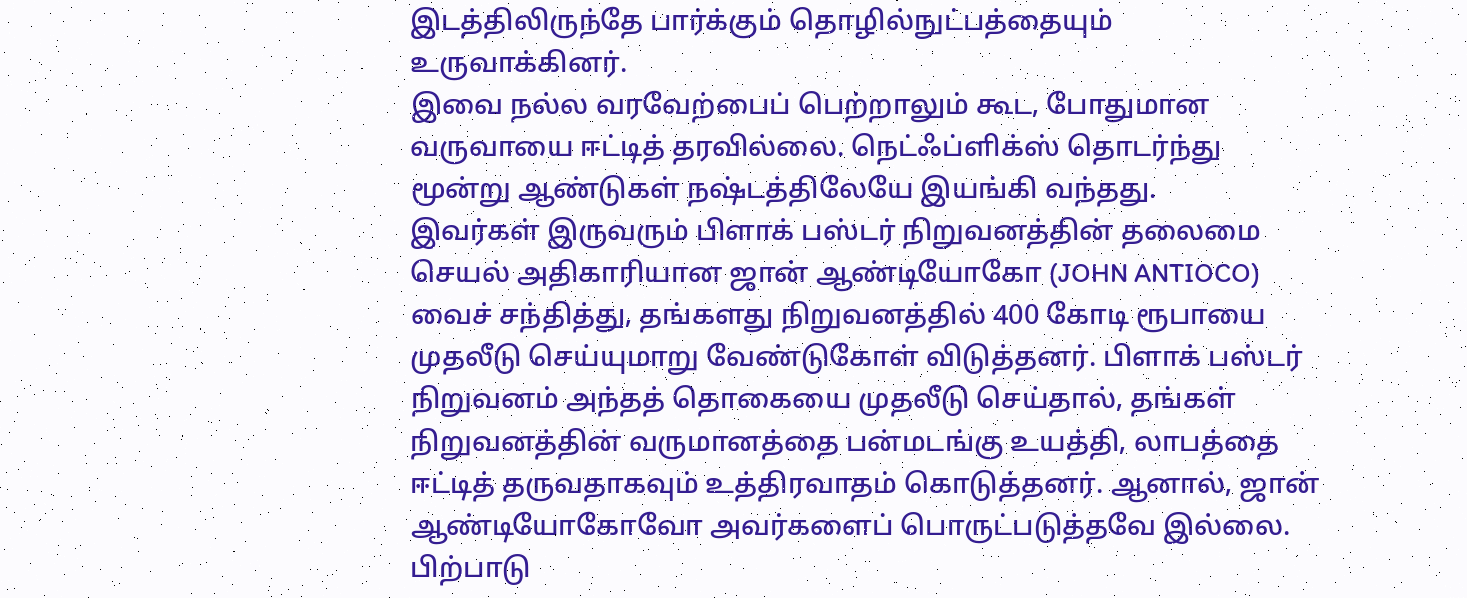இடத்திலிருந்தே பார்க்கும் தொழில்நுட்பத்தையும் உருவாக்கினர்.
இவை நல்ல வரவேற்பைப் பெற்றாலும் கூட, போதுமான வருவாயை ஈட்டித் தரவில்லை. நெட்ஃப்ளிக்ஸ் தொடர்ந்து மூன்று ஆண்டுகள் நஷ்டத்திலேயே இயங்கி வந்தது.
இவர்கள் இருவரும் பிளாக் பஸ்டர் நிறுவனத்தின் தலைமை செயல் அதிகாரியான ஜான் ஆண்டியோகோ (JOHN ANTIOCO) வைச் சந்தித்து, தங்களது நிறுவனத்தில் 400 கோடி ரூபாயை முதலீடு செய்யுமாறு வேண்டுகோள் விடுத்தனர். பிளாக் பஸ்டர் நிறுவனம் அந்தத் தொகையை முதலீடு செய்தால், தங்கள் நிறுவனத்தின் வருமானத்தை பன்மடங்கு உயத்தி, லாபத்தை ஈட்டித் தருவதாகவும் உத்திரவாதம் கொடுத்தனர். ஆனால், ஜான் ஆண்டியோகோவோ அவர்களைப் பொருட்படுத்தவே இல்லை.
பிற்பாடு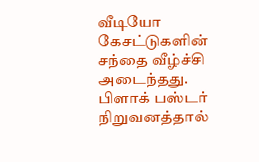வீடியோ கேசட்டுகளின் சந்தை வீழ்ச்சி அடைந்தது. பிளாக் பஸ்டர் நிறுவனத்தால்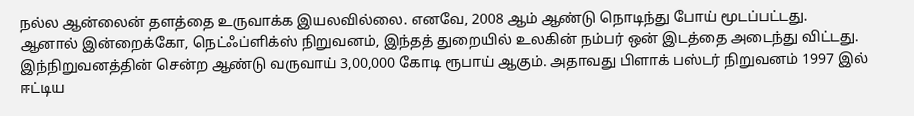நல்ல ஆன்லைன் தளத்தை உருவாக்க இயலவில்லை. எனவே, 2008 ஆம் ஆண்டு நொடிந்து போய் மூடப்பட்டது.
ஆனால் இன்றைக்கோ, நெட்ஃப்ளிக்ஸ் நிறுவனம், இந்தத் துறையில் உலகின் நம்பர் ஒன் இடத்தை அடைந்து விட்டது. இந்நிறுவனத்தின் சென்ற ஆண்டு வருவாய் 3,00,000 கோடி ரூபாய் ஆகும். அதாவது பிளாக் பஸ்டர் நிறுவனம் 1997 இல் ஈட்டிய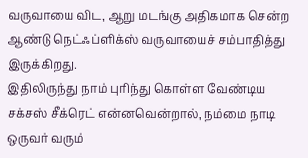வருவாயை விட, ஆறு மடங்கு அதிகமாக சென்ற ஆண்டு நெட்ஃப்ளிக்ஸ் வருவாயைச் சம்பாதித்து இருக்கிறது.
இதிலிருந்து நாம் புரிந்து கொள்ள வேண்டிய சக்சஸ் சீக்ரெட் என்னவென்றால், நம்மை நாடி ஒருவர் வரும்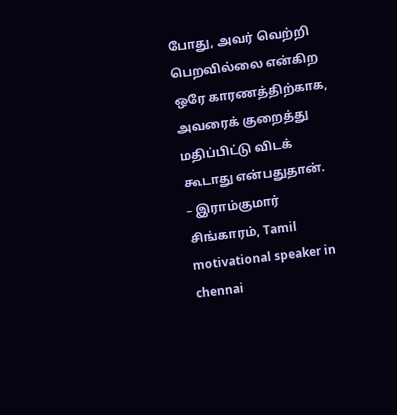போது, அவர் வெற்றி பெறவில்லை என்கிற ஒரே காரணத்திற்காக, அவரைக் குறைத்து மதிப்பிட்டு விடக் கூடாது என்பதுதான்.
– இராம்குமார் சிங்காரம், Tamil motivational speaker in chennai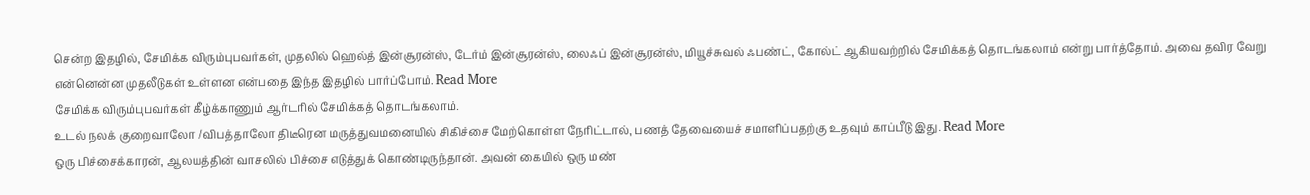சென்ற இதழில், சேமிக்க விரும்புபவர்கள், முதலில் ஹெல்த் இன்சூரன்ஸ், டேர்ம் இன்சூரன்ஸ், லைஃப் இன்சூரன்ஸ், மியூச்சுவல் ஃபண்ட், கோல்ட் ஆகியவற்றில் சேமிக்கத் தொடங்கலாம் என்று பார்த்தோம். அவை தவிர வேறு என்னென்ன முதலீடுகள் உள்ளன என்பதை இந்த இதழில் பார்ப்போம். Read More
சேமிக்க விரும்புபவர்கள் கீழ்க்காணும் ஆர்டரில் சேமிக்கத் தொடங்கலாம்.
உடல் நலக் குறைவாலோ /விபத்தாலோ திடீரென மருத்துவமனையில் சிகிச்சை மேற்கொள்ள நேரிட்டால், பணத் தேவையைச் சமாளிப்பதற்கு உதவும் காப்பீடு இது. Read More
ஒரு பிச்சைக்காரன், ஆலயத்தின் வாசலில் பிச்சை எடுத்துக் கொண்டிருந்தான். அவன் கையில் ஒரு மண்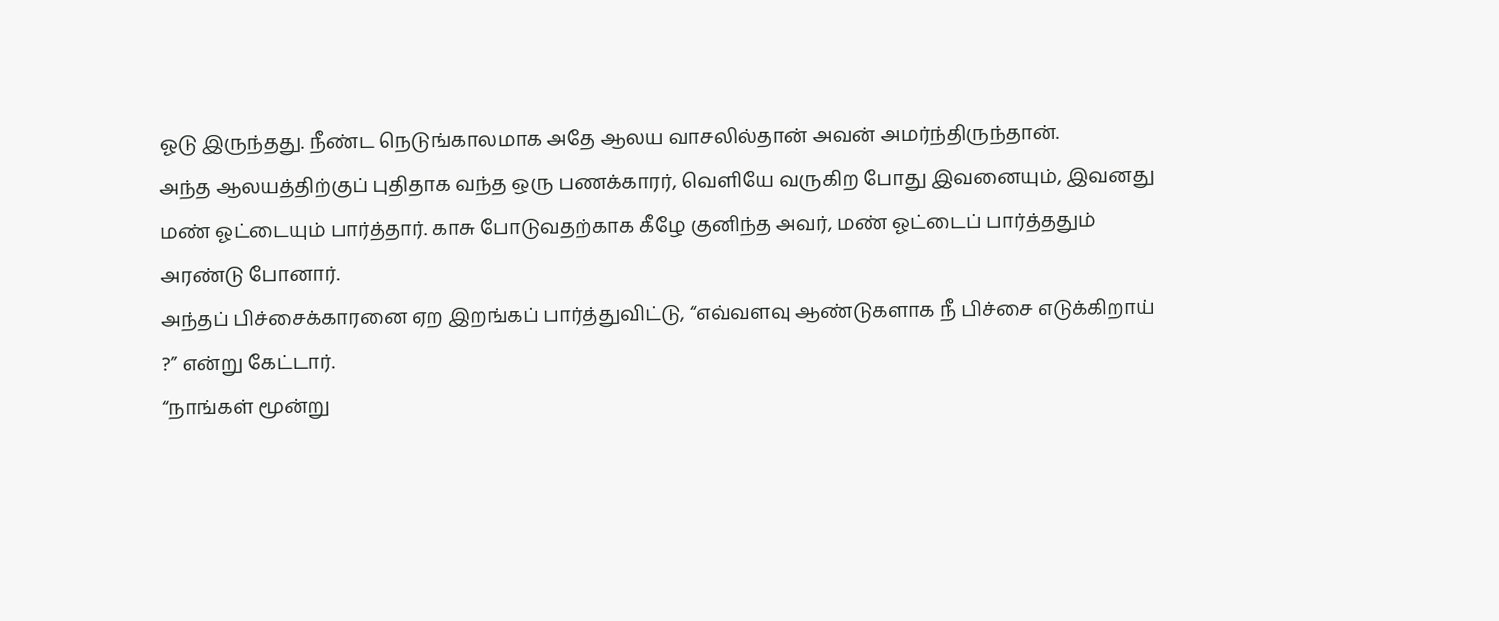ஓடு இருந்தது. நீண்ட நெடுங்காலமாக அதே ஆலய வாசலில்தான் அவன் அமர்ந்திருந்தான்.
அந்த ஆலயத்திற்குப் புதிதாக வந்த ஒரு பணக்காரர், வெளியே வருகிற போது இவனையும், இவனது மண் ஓட்டையும் பார்த்தார். காசு போடுவதற்காக கீழே குனிந்த அவர், மண் ஓட்டைப் பார்த்ததும் அரண்டு போனார்.
அந்தப் பிச்சைக்காரனை ஏற இறங்கப் பார்த்துவிட்டு, “எவ்வளவு ஆண்டுகளாக நீ பிச்சை எடுக்கிறாய் ?” என்று கேட்டார்.
“நாங்கள் மூன்று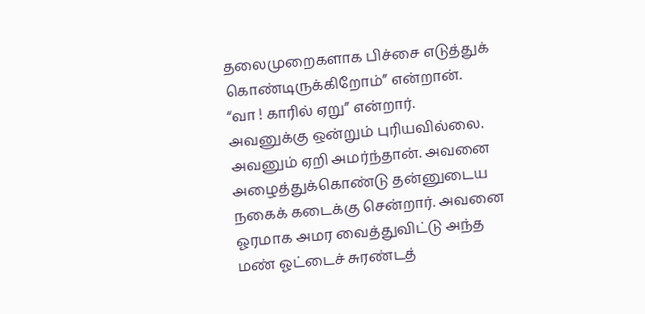தலைமுறைகளாக பிச்சை எடுத்துக் கொண்டிருக்கிறோம்” என்றான்.
“வா ! காரில் ஏறு” என்றார்.
அவனுக்கு ஒன்றும் புரியவில்லை. அவனும் ஏறி அமர்ந்தான். அவனை அழைத்துக்கொண்டு தன்னுடைய நகைக் கடைக்கு சென்றார். அவனை ஓரமாக அமர வைத்துவிட்டு அந்த மண் ஓட்டைச் சுரண்டத்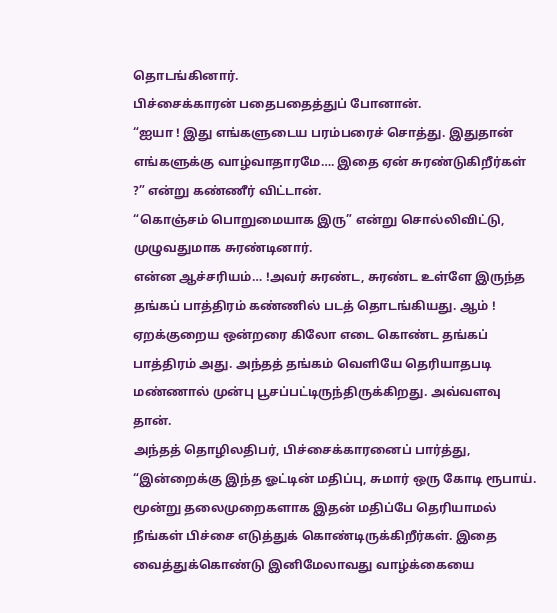தொடங்கினார்.
பிச்சைக்காரன் பதைபதைத்துப் போனான்.
“ஐயா ! இது எங்களுடைய பரம்பரைச் சொத்து. இதுதான் எங்களுக்கு வாழ்வாதாரமே…. இதை ஏன் சுரண்டுகிறீர்கள் ?” என்று கண்ணீர் விட்டான்.
“கொஞ்சம் பொறுமையாக இரு” என்று சொல்லிவிட்டு, முழுவதுமாக சுரண்டினார்.
என்ன ஆச்சரியம்… !அவர் சுரண்ட, சுரண்ட உள்ளே இருந்த தங்கப் பாத்திரம் கண்ணில் படத் தொடங்கியது. ஆம் ! ஏறக்குறைய ஒன்றரை கிலோ எடை கொண்ட தங்கப் பாத்திரம் அது. அந்தத் தங்கம் வெளியே தெரியாதபடி மண்ணால் முன்பு பூசப்பட்டிருந்திருக்கிறது. அவ்வளவு தான்.
அந்தத் தொழிலதிபர், பிச்சைக்காரனைப் பார்த்து, “இன்றைக்கு இந்த ஓட்டின் மதிப்பு, சுமார் ஒரு கோடி ரூபாய். மூன்று தலைமுறைகளாக இதன் மதிப்பே தெரியாமல் நீங்கள் பிச்சை எடுத்துக் கொண்டிருக்கிறீர்கள். இதை வைத்துக்கொண்டு இனிமேலாவது வாழ்க்கையை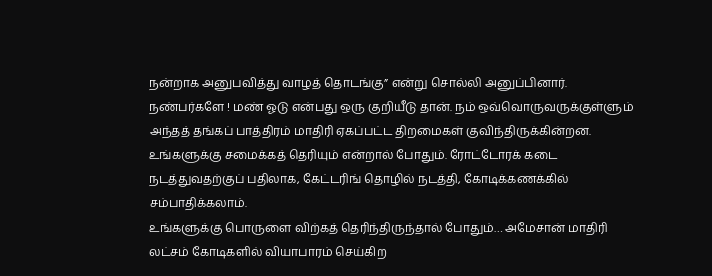நன்றாக அனுபவித்து வாழத் தொடங்கு” என்று சொல்லி அனுப்பினார்.
நண்பர்களே ! மண் ஓடு என்பது ஒரு குறியீடு தான். நம் ஒவ்வொருவருக்குள்ளும் அந்தத் தங்கப் பாத்திரம் மாதிரி ஏகப்பட்ட திறமைகள் குவிந்திருக்கின்றன. உங்களுக்கு சமைக்கத் தெரியும் என்றால் போதும். ரோட்டோரக் கடை நடத்துவதற்குப் பதிலாக, கேட்டரிங் தொழில் நடத்தி, கோடிக்கணக்கில் சம்பாதிக்கலாம்.
உங்களுக்கு பொருளை விற்கத் தெரிந்திருந்தால் போதும்… அமேசான் மாதிரி லட்சம் கோடிகளில் வியாபாரம் செய்கிற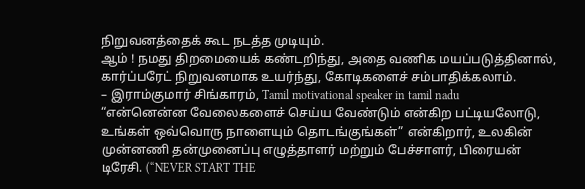நிறுவனத்தைக் கூட நடத்த முடியும்.
ஆம் ! நமது திறமையைக் கண்டறிந்து, அதை வணிக மயப்படுத்தினால், கார்ப்பரேட் நிறுவனமாக உயர்ந்து, கோடிகளைச் சம்பாதிக்கலாம்.
– இராம்குமார் சிங்காரம், Tamil motivational speaker in tamil nadu
“என்னென்ன வேலைகளைச் செய்ய வேண்டும் என்கிற பட்டியலோடு, உங்கள் ஒவ்வொரு நாளையும் தொடங்குங்கள்” என்கிறார், உலகின் முன்னணி தன்முனைப்பு எழுத்தாளர் மற்றும் பேச்சாளர், பிரையன் டிரேசி. (“NEVER START THE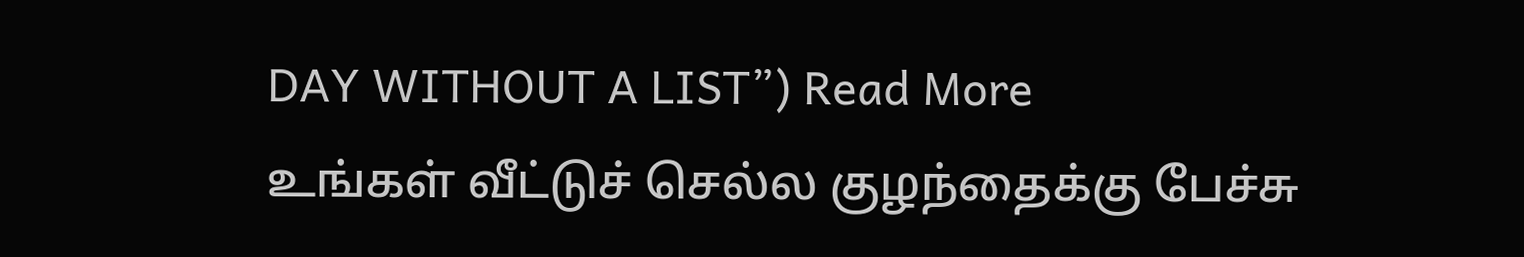DAY WITHOUT A LIST”) Read More
உங்கள் வீட்டுச் செல்ல குழந்தைக்கு பேச்சு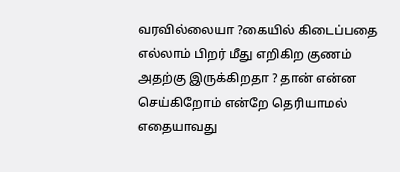வரவில்லையா ?கையில் கிடைப்பதை எல்லாம் பிறர் மீது எறிகிற குணம் அதற்கு இருக்கிறதா ? தான் என்ன செய்கிறோம் என்றே தெரியாமல் எதையாவது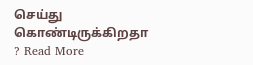செய்து கொண்டிருக்கிறதா ? Read More